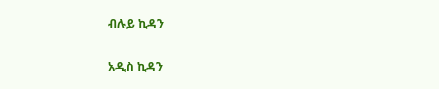ብሉይ ኪዳን

አዲስ ኪዳን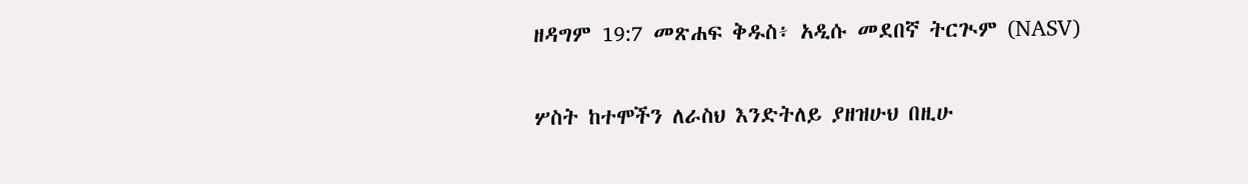ዘዳግም 19:7 መጽሐፍ ቅዱስ፥ አዲሱ መደበኛ ትርጒም (NASV)

ሦስት ከተሞችን ለራስህ እንድትለይ ያዘዝሁህ በዚሁ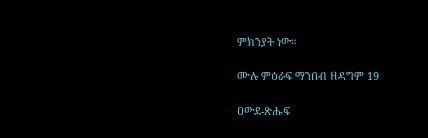ምክንያት ነው።

ሙሉ ምዕራፍ ማንበብ ዘዳግም 19

ዐውደ-ጽሑፍ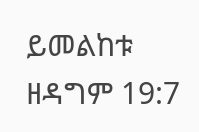ይመልከቱ ዘዳግም 19:7